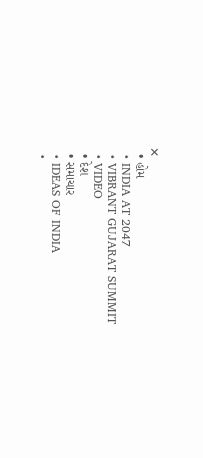✕
  • હોમ
  • INDIA AT 2047
  • VIBRANT GUJARAT SUMMIT
  • VIDEO
  • દેશ
  • સમાચાર
  • IDEAS OF INDIA
  •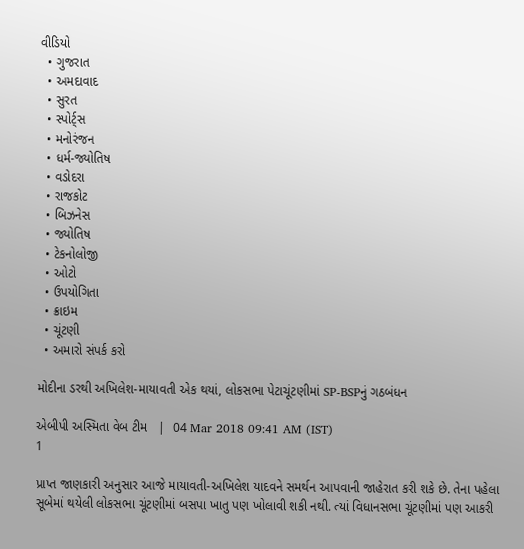વીડિયો
  • ગુજરાત
  • અમદાવાદ
  • સુરત
  • સ્પોર્ટ્સ
  • મનોરંજન
  • ધર્મ-જ્યોતિષ
  • વડોદરા
  • રાજકોટ
  • બિઝનેસ
  • જ્યોતિષ
  • ટેકનોલોજી
  • ઓટો
  • ઉપયોગિતા
  • ક્રાઇમ
  • ચૂંટણી
  • અમારો સંપર્ક કરો

મોદીના ડરથી અખિલેશ-માયાવતી એક થયાં, લોકસભા પેટાચૂંટણીમાં SP-BSPનું ગઠબંધન

એબીપી અસ્મિતા વેબ ટીમ   |  04 Mar 2018 09:41 AM (IST)
1

પ્રાપ્ત જાણકારી અનુસાર આજે માયાવતી-અખિલેશ યાદવને સમર્થન આપવાની જાહેરાત કરી શકે છે. તેના પહેલા સૂબેમાં થયેલી લોકસભા ચૂંટણીમાં બસપા ખાતુ પણ ખોલાવી શકી નથી. ત્યાં વિધાનસભા ચૂંટણીમાં પણ આકરી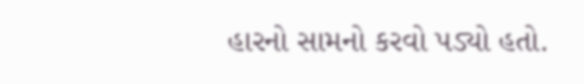હારનો સામનો કરવો પડ્યો હતો.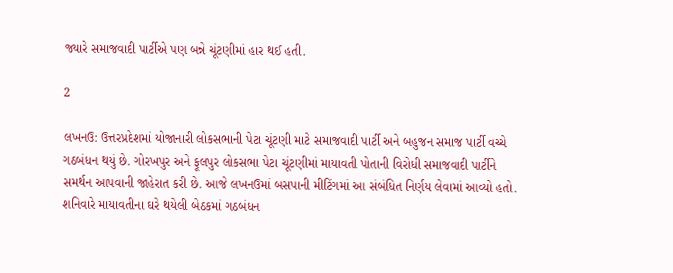જ્યારે સમાજવાદી પાર્ટીએ પણ બન્ને ચૂંટણીમાં હાર થઈ હતી.

2

લખનઉ: ઉત્તરપ્રદેશમાં યોજાનારી લોકસભાની પેટા ચૂંટણી માટે સમાજવાદી પાર્ટી અને બહુજન સમાજ પાર્ટી વચ્ચે ગઠબંધન થયું છે. ગોરખપુર અને ફૂલપુર લોકસભા પેટા ચૂંટણીમાં માયાવતી પોતાની વિરોધી સમાજવાદી પાર્ટીને સમર્થન આપવાની જાહેરાત કરી છે. આજે લખનઉમાં બસપાની મીટિંગમાં આ સંબંધિત નિર્ણય લેવામાં આવ્યો હતો. શનિવારે માયાવતીના ઘરે થયેલી બેઠકમાં ગઠબંધન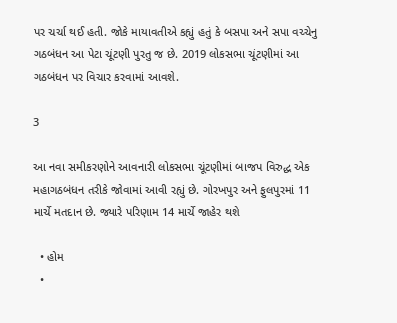પર ચર્ચા થઈ હતી. જોકે માયાવતીએ કહ્યું હતું કે બસપા અને સપા વચ્ચેનુ ગઠબંધન આ પેટા ચૂંટણી પુરતુ જ છે. 2019 લોકસભા ચૂંટણીમાં આ ગઠબંધન પર વિચાર કરવામાં આવશે.

3

આ નવા સમીકરણોને આવનારી લોકસભા ચૂંટણીમાં બાજપ વિરુદ્ધ એક મહાગઠબંધન તરીકે જોવામાં આવી રહ્યું છે. ગોરખપુર અને ફુલપુરમાં 11 માર્ચે મતદાન છે. જ્યારે પરિણામ 14 માર્ચે જાહેર થશે

  • હોમ
  •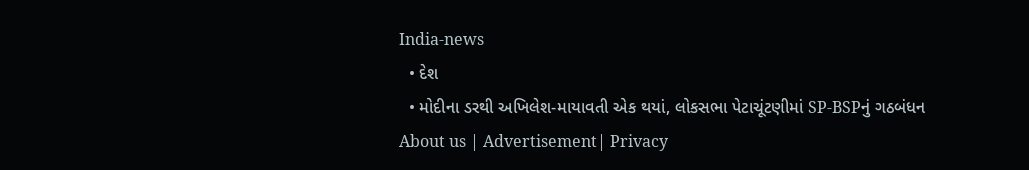India-news
  • દેશ
  • મોદીના ડરથી અખિલેશ-માયાવતી એક થયાં, લોકસભા પેટાચૂંટણીમાં SP-BSPનું ગઠબંધન
About us | Advertisement| Privacy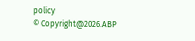policy
© Copyright@2026.ABP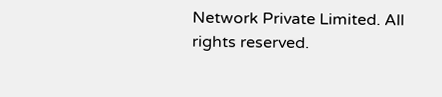Network Private Limited. All rights reserved.